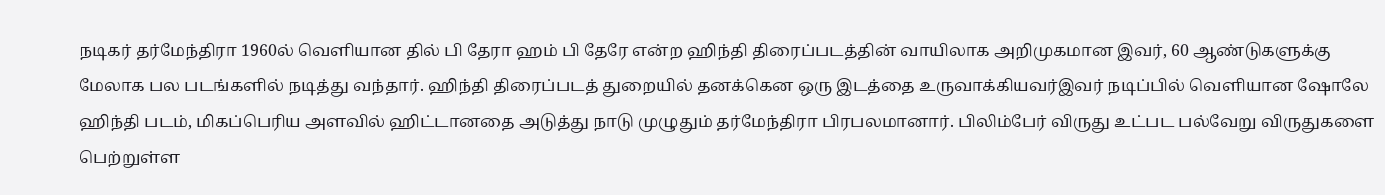நடிகர் தர்மேந்திரா 1960ல் வெளியான தில் பி தேரா ஹம் பி தேரே என்ற ஹிந்தி திரைப்படத்தின் வாயிலாக அறிமுகமான இவர், 60 ஆண்டுகளுக்கு மேலாக பல படங்களில் நடித்து வந்தார். ஹிந்தி திரைப்படத் துறையில் தனக்கென ஒரு இடத்தை உருவாக்கியவர்இவர் நடிப்பில் வெளியான ஷோலே ஹிந்தி படம், மிகப்பெரிய அளவில் ஹிட்டானதை அடுத்து நாடு முழுதும் தர்மேந்திரா பிரபலமானார். பிலிம்பேர் விருது உட்பட பல்வேறு விருதுகளை பெற்றுள்ள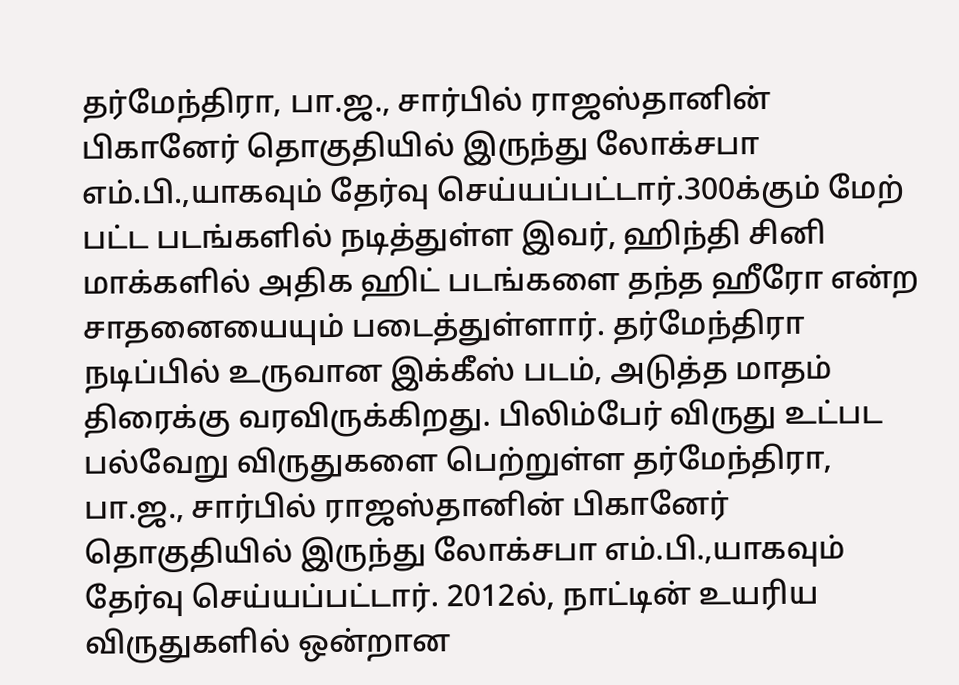தர்மேந்திரா, பா.ஜ., சார்பில் ராஜஸ்தானின் பிகானேர் தொகுதியில் இருந்து லோக்சபா எம்.பி.,யாகவும் தேர்வு செய்யப்பட்டார்.300க்கும் மேற் பட்ட படங்களில் நடித்துள்ள இவர், ஹிந்தி சினி மாக்களில் அதிக ஹிட் படங்களை தந்த ஹீரோ என்ற சாதனையையும் படைத்துள்ளார். தர்மேந்திரா நடிப்பில் உருவான இக்கீஸ் படம், அடுத்த மாதம் திரைக்கு வரவிருக்கிறது. பிலிம்பேர் விருது உட்பட பல்வேறு விருதுகளை பெற்றுள்ள தர்மேந்திரா, பா.ஜ., சார்பில் ராஜஸ்தானின் பிகானேர் தொகுதியில் இருந்து லோக்சபா எம்.பி.,யாகவும் தேர்வு செய்யப்பட்டார். 2012ல், நாட்டின் உயரிய விருதுகளில் ஒன்றான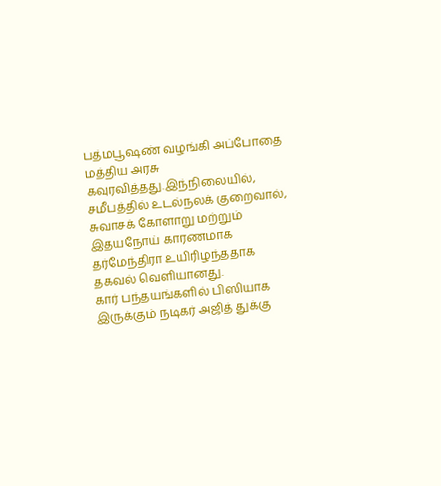பத்மபூஷண் வழங்கி அப்போதை மத்திய அரசு கவுரவித்தது.இந்நிலையில், சமீபத்தில் உடல்நலக் குறைவால், சுவாசக் கோளாறு மற்றும் இதயநோய் காரணமாக தர்மேந்திரா உயிரிழந்ததாக தகவல் வெளியானது.
கார் பந்தயங்களில் பிஸியாக இருக்கும் நடிகர் அஜித் துக்கு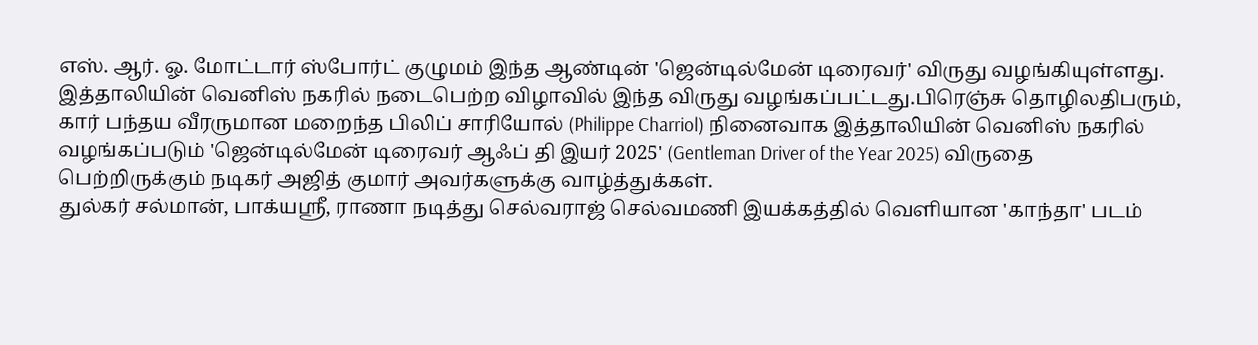எஸ். ஆர். ஓ. மோட்டார் ஸ்போர்ட் குழுமம் இந்த ஆண்டின் 'ஜென்டில்மேன் டிரைவர்' விருது வழங்கியுள்ளது. இத்தாலியின் வெனிஸ் நகரில் நடைபெற்ற விழாவில் இந்த விருது வழங்கப்பட்டது.பிரெஞ்சு தொழிலதிபரும், கார் பந்தய வீரருமான மறைந்த பிலிப் சாரியோல் (Philippe Charriol) நினைவாக இத்தாலியின் வெனிஸ் நகரில் வழங்கப்படும் 'ஜென்டில்மேன் டிரைவர் ஆஃப் தி இயர் 2025' (Gentleman Driver of the Year 2025) விருதை பெற்றிருக்கும் நடிகர் அஜித் குமார் அவர்களுக்கு வாழ்த்துக்கள்.
துல்கர் சல்மான், பாக்யஸ்ரீ, ராணா நடித்து செல்வராஜ் செல்வமணி இயக்கத்தில் வெளியான 'காந்தா' படம்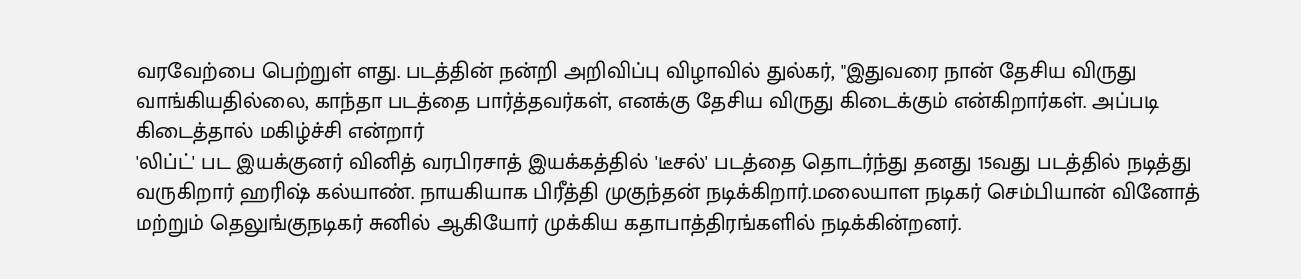வரவேற்பை பெற்றுள் ளது. படத்தின் நன்றி அறிவிப்பு விழாவில் துல்கர், "இதுவரை நான் தேசிய விருது வாங்கியதில்லை, காந்தா படத்தை பார்த்தவர்கள், எனக்கு தேசிய விருது கிடைக்கும் என்கிறார்கள். அப்படி கிடைத்தால் மகிழ்ச்சி என்றார்
'லிப்ட்' பட இயக்குனர் வினித் வரபிரசாத் இயக்கத்தில் 'டீசல்' படத்தை தொடர்ந்து தனது 15வது படத்தில் நடித்து வருகிறார் ஹரிஷ் கல்யாண். நாயகியாக பிரீத்தி முகுந்தன் நடிக்கிறார்.மலையாள நடிகர் செம்பியான் வினோத் மற்றும் தெலுங்குநடிகர் சுனில் ஆகியோர் முக்கிய கதாபாத்திரங்களில் நடிக்கின்றனர்.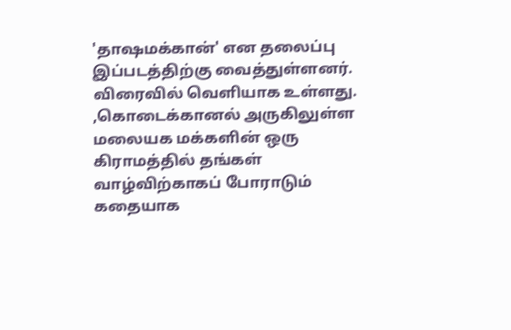'தாஷமக்கான்' என தலைப்பு இப்படத்திற்கு வைத்துள்ளனர். விரைவில் வெளியாக உள்ளது.
,கொடைக்கானல் அருகிலுள்ள மலையக மக்களின் ஒரு கிராமத்தில் தங்கள் வாழ்விற்காகப் போராடும் கதையாக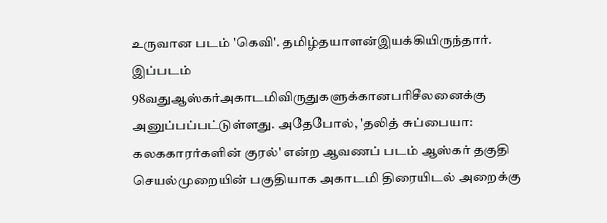உருவான படம் 'கெவி'. தமிழ்தயாளன்இயக்கியிருந்தார். இப்படம் 98வதுஆஸ்கர்அகாடமிவிருதுகளுக்கானபரிசீலனைக்கு அனுப்பப்பட்டுள்ளது. அதேபோல், 'தலித் சுப்பையா: கலககாரர்களின் குரல்' என்ற ஆவணப் படம் ஆஸ்கர் தகுதி செயல்முறையின் பகுதியாக அகாடமி திரையிடல் அறைக்கு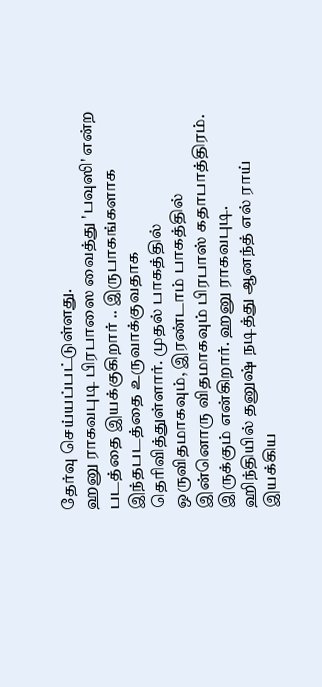தேர்வு செய்யப்பட்டுள்ளது.
ஹனு ராகவபுடி பிரபாஸை வைத்து 'பவுஸி' என்ற படத்தை இயக்குகிறார் .. இருபாகங்களாக இந்தபடத்தை உருவாக்குவதாக தெரிவித்துள்ளார். முதல் பாகத்தில் ஒருவிதமாகவும், இரண்டாம் பாகத்தில் இன்னொரு விதமாகவும் பிரபாஸ் கதாபாத்திரம். இருக்கும் என்கிறார். ஹனு ராகவபுடி.
ஹிந்தியில் தனுஷ் நடித்து ஆனந்த் எல் ராய் இயக்கிய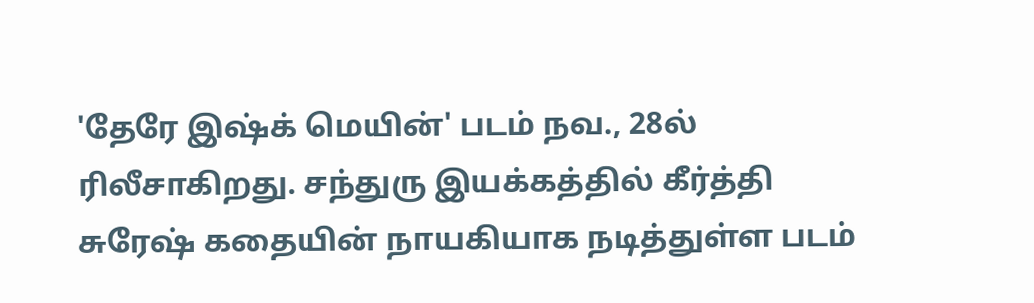'தேரே இஷ்க் மெயின்' படம் நவ., 28ல் ரிலீசாகிறது. சந்துரு இயக்கத்தில் கீர்த்தி சுரேஷ் கதையின் நாயகியாக நடித்துள்ள படம்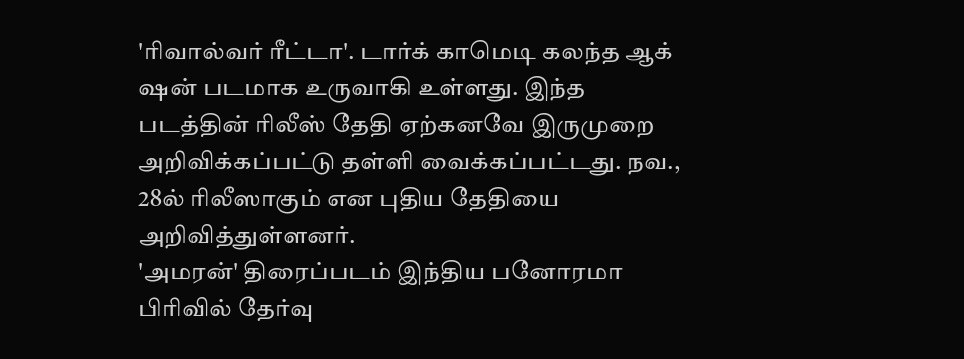'ரிவால்வர் ரீட்டா'. டார்க் காமெடி கலந்த ஆக் ஷன் படமாக உருவாகி உள்ளது. இந்த படத்தின் ரிலீஸ் தேதி ஏற்கனவே இருமுறை அறிவிக்கப்பட்டு தள்ளி வைக்கப்பட்டது. நவ., 28ல் ரிலீஸாகும் என புதிய தேதியை அறிவித்துள்ளனர்.
'அமரன்' திரைப்படம் இந்திய பனோரமா பிரிவில் தேர்வு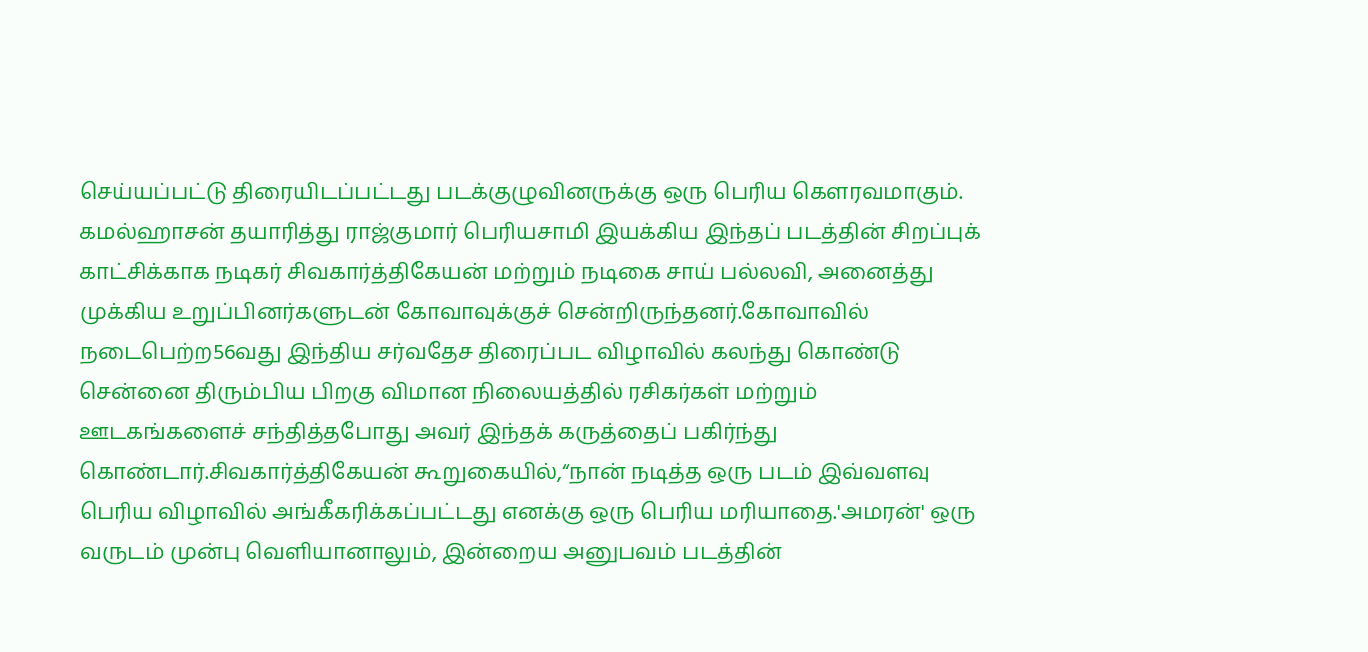செய்யப்பட்டு திரையிடப்பட்டது படக்குழுவினருக்கு ஒரு பெரிய கௌரவமாகும். கமல்ஹாசன் தயாரித்து ராஜ்குமார் பெரியசாமி இயக்கிய இந்தப் படத்தின் சிறப்புக் காட்சிக்காக நடிகர் சிவகார்த்திகேயன் மற்றும் நடிகை சாய் பல்லவி, அனைத்து முக்கிய உறுப்பினர்களுடன் கோவாவுக்குச் சென்றிருந்தனர்.கோவாவில் நடைபெற்ற56வது இந்திய சர்வதேச திரைப்பட விழாவில் கலந்து கொண்டு சென்னை திரும்பிய பிறகு விமான நிலையத்தில் ரசிகர்கள் மற்றும் ஊடகங்களைச் சந்தித்தபோது அவர் இந்தக் கருத்தைப் பகிர்ந்து கொண்டார்.சிவகார்த்திகேயன் கூறுகையில்,“நான் நடித்த ஒரு படம் இவ்வளவு பெரிய விழாவில் அங்கீகரிக்கப்பட்டது எனக்கு ஒரு பெரிய மரியாதை.'அமரன்' ஒரு வருடம் முன்பு வெளியானாலும், இன்றைய அனுபவம் படத்தின்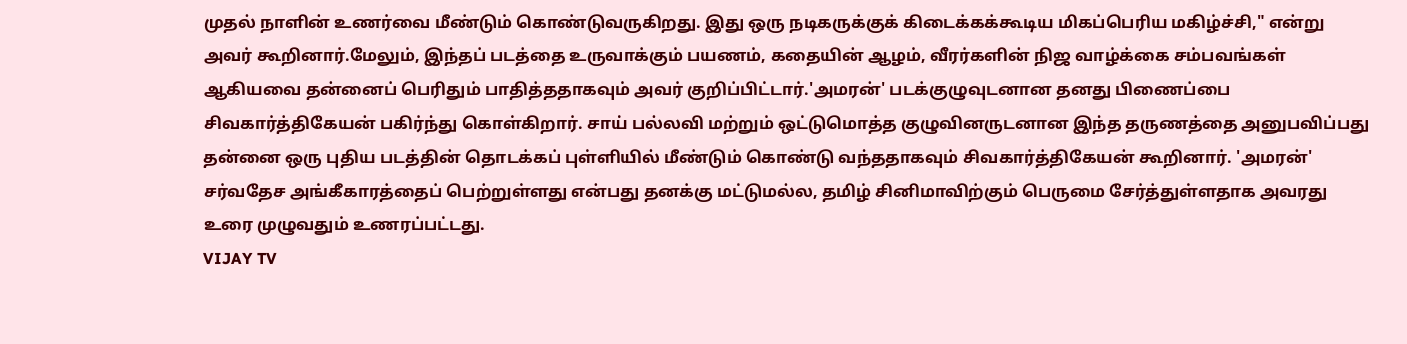முதல் நாளின் உணர்வை மீண்டும் கொண்டுவருகிறது. இது ஒரு நடிகருக்குக் கிடைக்கக்கூடிய மிகப்பெரிய மகிழ்ச்சி," என்று அவர் கூறினார்.மேலும், இந்தப் படத்தை உருவாக்கும் பயணம், கதையின் ஆழம், வீரர்களின் நிஜ வாழ்க்கை சம்பவங்கள் ஆகியவை தன்னைப் பெரிதும் பாதித்ததாகவும் அவர் குறிப்பிட்டார்.'அமரன்' படக்குழுவுடனான தனது பிணைப்பை சிவகார்த்திகேயன் பகிர்ந்து கொள்கிறார். சாய் பல்லவி மற்றும் ஒட்டுமொத்த குழுவினருடனான இந்த தருணத்தை அனுபவிப்பது தன்னை ஒரு புதிய படத்தின் தொடக்கப் புள்ளியில் மீண்டும் கொண்டு வந்ததாகவும் சிவகார்த்திகேயன் கூறினார். 'அமரன்' சர்வதேச அங்கீகாரத்தைப் பெற்றுள்ளது என்பது தனக்கு மட்டுமல்ல, தமிழ் சினிமாவிற்கும் பெருமை சேர்த்துள்ளதாக அவரது உரை முழுவதும் உணரப்பட்டது.
VIJAY TV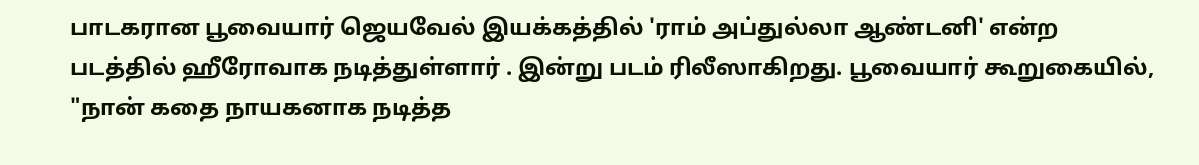பாடகரான பூவையார் ஜெயவேல் இயக்கத்தில் 'ராம் அப்துல்லா ஆண்டனி' என்ற படத்தில் ஹீரோவாக நடித்துள்ளார் . இன்று படம் ரிலீஸாகிறது. பூவையார் கூறுகையில், "நான் கதை நாயகனாக நடித்த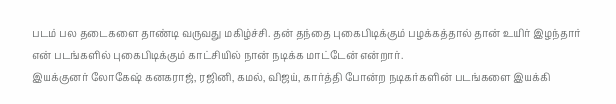படம் பல தடைகளை தாண்டி வருவது மகிழ்ச்சி. தன் தந்தை புகைபிடிக்கும் பழக்கத்தால் தான் உயிர் இழந்தார் என் படங்களில் புகைபிடிக்கும் காட்சியில் நான் நடிக்க மாட்டேன் என்றார்.
இயக்குனர் லோகேஷ் கனகராஜ், ரஜினி, கமல், விஜய், கார்த்தி போன்ற நடிகர்களின் படங்களை இயக்கி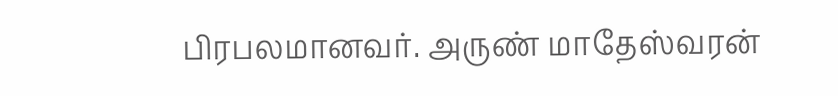பிரபலமானவர். அருண் மாதேஸ்வரன்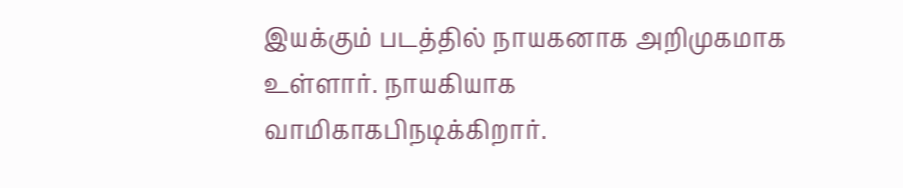இயக்கும் படத்தில் நாயகனாக அறிமுகமாக உள்ளார். நாயகியாக வாமிகாகபிநடிக்கிறார்.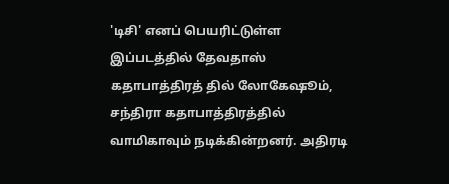'டிசி' எனப் பெயரிட்டுள்ள இப்படத்தில் தேவதாஸ் கதாபாத்திரத் தில் லோகேஷூம், சந்திரா கதாபாத்திரத்தில் வாமிகாவும் நடிக்கின்றனர். அதிரடி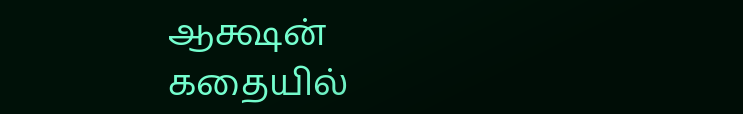ஆக்ஷன் கதையில்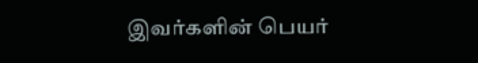இவர்களின் பெயர்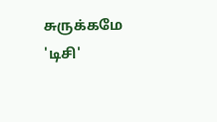சுருக்கமே 'டிசி'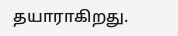தயாராகிறது.